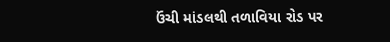ઉંચી માંડલથી તળાવિયા રોડ પર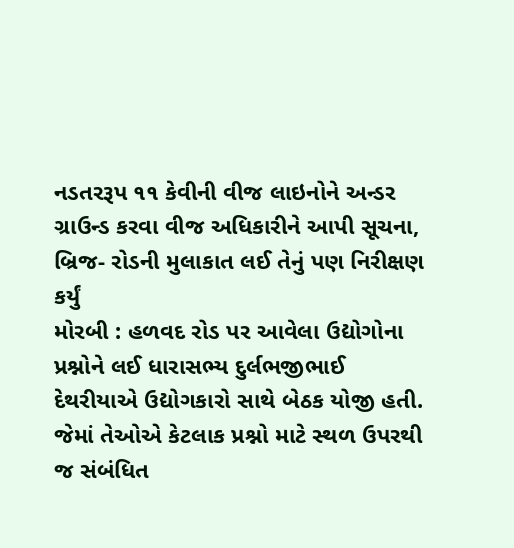નડતરરૂપ ૧૧ કેવીની વીજ લાઇનોને અન્ડર ગ્રાઉન્ડ કરવા વીજ અધિકારીને આપી સૂચના, બ્રિજ- રોડની મુલાકાત લઈ તેનું પણ નિરીક્ષણ કર્યું
મોરબી : હળવદ રોડ પર આવેલા ઉદ્યોગોના પ્રશ્નોને લઈ ધારાસભ્ય દુર્લભજીભાઈ દેથરીયાએ ઉદ્યોગકારો સાથે બેઠક યોજી હતી. જેમાં તેઓએ કેટલાક પ્રશ્નો માટે સ્થળ ઉપરથી જ સંબંધિત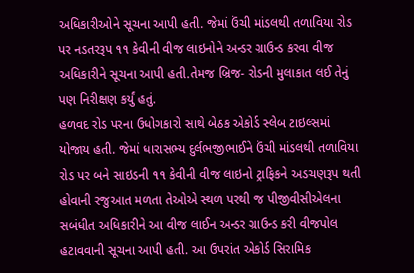અધિકારીઓને સૂચના આપી હતી. જેમાં ઉંચી માંડલથી તળાવિયા રોડ પર નડતરરૂપ ૧૧ કેવીની વીજ લાઇનોને અન્ડર ગ્રાઉન્ડ કરવા વીજ અધિકારીને સૂચના આપી હતી.તેમજ બ્રિજ- રોડની મુલાકાત લઈ તેનું પણ નિરીક્ષણ કર્યું હતું.
હળવદ રોડ પરના ઉધોગકારો સાથે બેઠક એકોર્ડ સ્લેબ ટાઇલ્સમાં યોજાય હતી. જેમાં ધારાસભ્ય દુર્લભજીભાઈને ઉંચી માંડલથી તળાવિયા રોડ પર બને સાઇડની ૧૧ કેવીની વીજ લાઇનો ટ્રાફિકને અડચણરૂપ થતી હોવાની રજુઆત મળતા તેઓએ સ્થળ પરથી જ પીજીવીસીએલના સબંધીત અધિકારીને આ વીજ લાઈન અન્ડર ગ્રાઉન્ડ કરી વીજપોલ હટાવવાની સૂચના આપી હતી. આ ઉપરાંત એકોર્ડ સિરામિક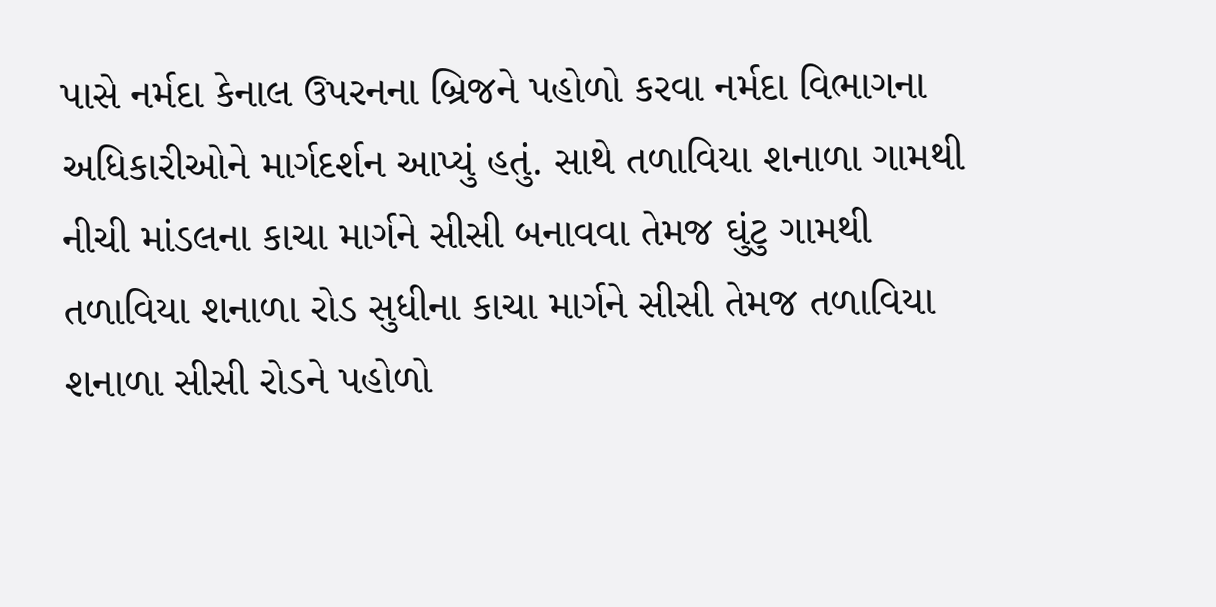પાસે નર્મદા કેનાલ ઉપરનના બ્રિજને પહોળો કરવા નર્મદા વિભાગના અધિકારીઓને માર્ગદર્શન આપ્યું હતું. સાથે તળાવિયા શનાળા ગામથી નીચી માંડલના કાચા માર્ગને સીસી બનાવવા તેમજ ઘુંટુ ગામથી તળાવિયા શનાળા રોડ સુધીના કાચા માર્ગને સીસી તેમજ તળાવિયા શનાળા સીસી રોડને પહોળો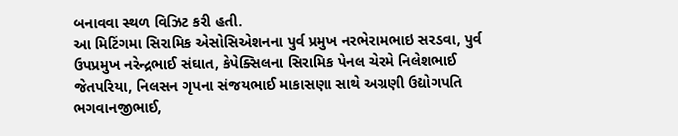બનાવવા સ્થળ વિઝિટ કરી હતી.
આ મિટિંગમા સિરામિક એસોસિએશનના પુર્વ પ્રમુખ નરભેરામભાઇ સરડવા, પુર્વ ઉપપ્રમુખ નરેન્દ્રભાઈ સંઘાત, કેપેક્સિલના સિરામિક પેનલ ચેરમે નિલેશભાઈ જેતપરિયા, નિલસન ગૃપના સંજયભાઈ માકાસણા સાથે અગ્રણી ઉદ્યોગપતિ ભગવાનજીભાઈ,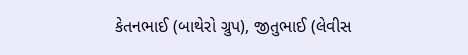કેતનભાઈ (બાથેરો ગ્રુપ), જીતુભાઈ (લેવીસ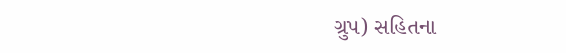ગ્રુપ) સહિતના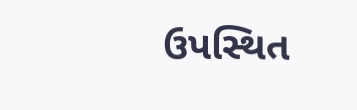ઉપસ્થિત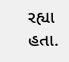રહ્યા હતા.